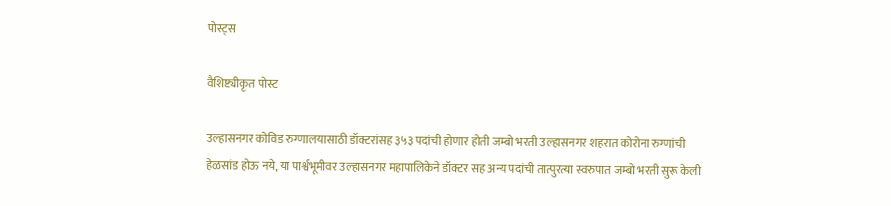पोस्ट्स

वैशिष्ट्यीकृत पोस्ट

उल्हासनगर कोविड रुग्णालयासाठी डॉक्टरांसह ३५३ पदांची होणार होती जम्बो भरती उल्हासनगर शहरात कोरोना रुग्णांची हेळसांड होऊ नये, या पार्श्वभूमीवर उल्हासनगर महापालिकेने डॉक्टर सह अन्य पदांची तात्पुरत्या स्वरुपात जम्बो भरती सुरू केली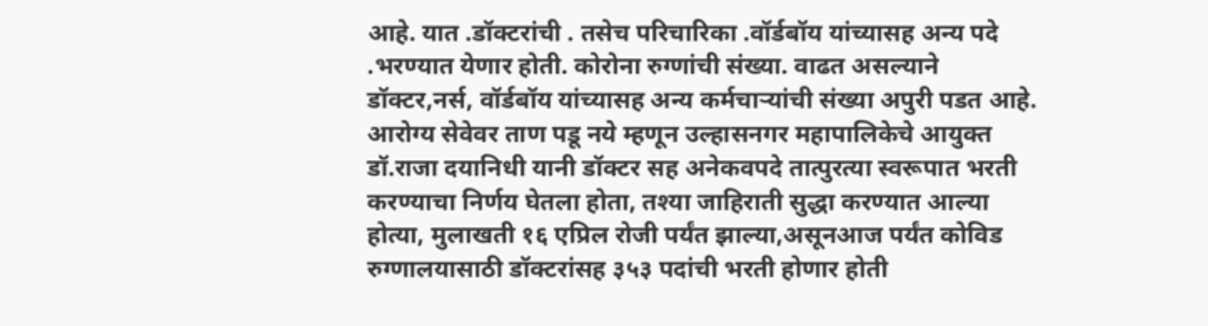आहे. यात .डॉक्टरांची . तसेच परिचारिका .वॉर्डबॉय यांच्यासह अन्य पदे .भरण्यात येणार होती. कोरोना रुग्णांची संख्या. वाढत असल्याने डॉक्टर,नर्स, वॉर्डबॉय यांच्यासह अन्य कर्मचाऱ्यांची संख्या अपुरी पडत आहे. आरोग्य सेवेवर ताण पडू नये म्हणून उल्हासनगर महापालिकेचे आयुक्त डॉ.राजा दयानिधी यानी डॉक्टर सह अनेकवपदे तात्पुरत्या स्वरूपात भरती करण्याचा निर्णय घेतला होता, तश्या जाहिराती सुद्धा करण्यात आल्या होत्या, मुलाखती १६ एप्रिल रोजी पर्यंत झाल्या,असूनआज पर्यंत कोविड रुग्णालयासाठी डॉक्टरांसह ३५३ पदांची भरती होणार होती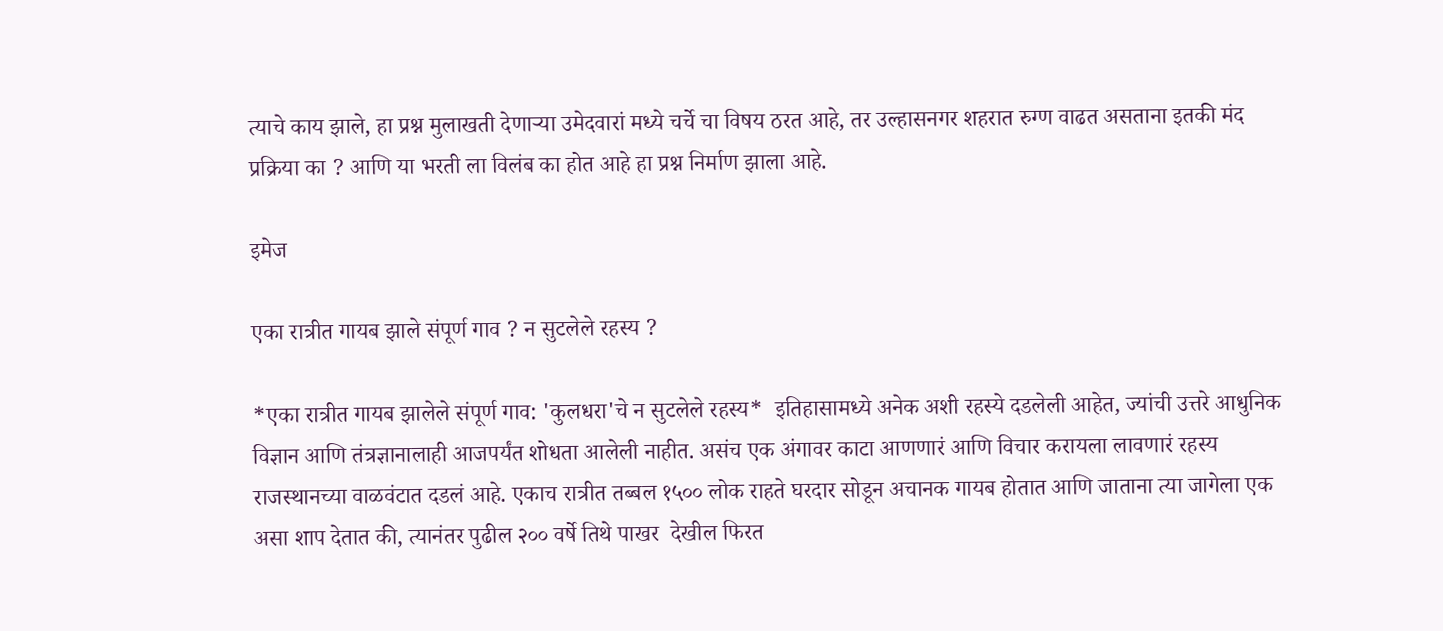त्याचे काय झाले, हा प्रश्न मुलाखती देणाऱ्या उमेदवारां मध्ये चर्चे चा विषय ठरत आहे, तर उल्हासनगर शहरात रुग्ण वाढत असताना इतकी मंद प्रक्रिया का ? आणि या भरती ला विलंब का होत आहे हा प्रश्न निर्माण झाला आहे.

इमेज

एका रात्रीत गायब झाले संपूर्ण गाव ? न सुटलेले रहस्य ?

*एका रात्रीत गायब झालेले संपूर्ण गाव: 'कुलधरा'चे न सुटलेले रहस्य*  इतिहासामध्ये अनेक अशी रहस्ये दडलेली आहेत, ज्यांची उत्तरे आधुनिक विज्ञान आणि तंत्रज्ञानालाही आजपर्यंत शोधता आलेली नाहीत. असंच एक अंगावर काटा आणणारं आणि विचार करायला लावणारं रहस्य राजस्थानच्या वाळवंटात दडलं आहे. एकाच रात्रीत तब्बल १५०० लोक राहते घरदार सोडून अचानक गायब होतात आणि जाताना त्या जागेला एक असा शाप देतात की, त्यानंतर पुढील २०० वर्षे तिथे पाखर  देखील फिरत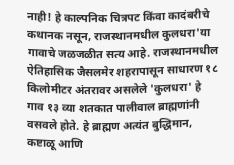नाही! हे काल्पनिक चित्रपट किंवा कादंबरीचे कथानक नसून, राजस्थानमधील कुलधरा'या गावाचे जळजळीत सत्य आहे. राजस्थानमधील ऐतिहासिक जैसलमेर शहरापासून साधारण १८ किलोमीटर अंतरावर असलेले 'कुलधरा' हे गाव १३ व्या शतकात पालीवाल ब्राह्मणांनी वसवले होते. हे ब्राह्मण अत्यंत बुद्धिमान, कष्टाळू आणि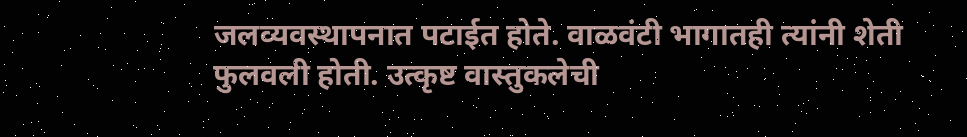जलव्यवस्थापनात पटाईत होते. वाळवंटी भागातही त्यांनी शेती फुलवली होती. उत्कृष्ट वास्तुकलेची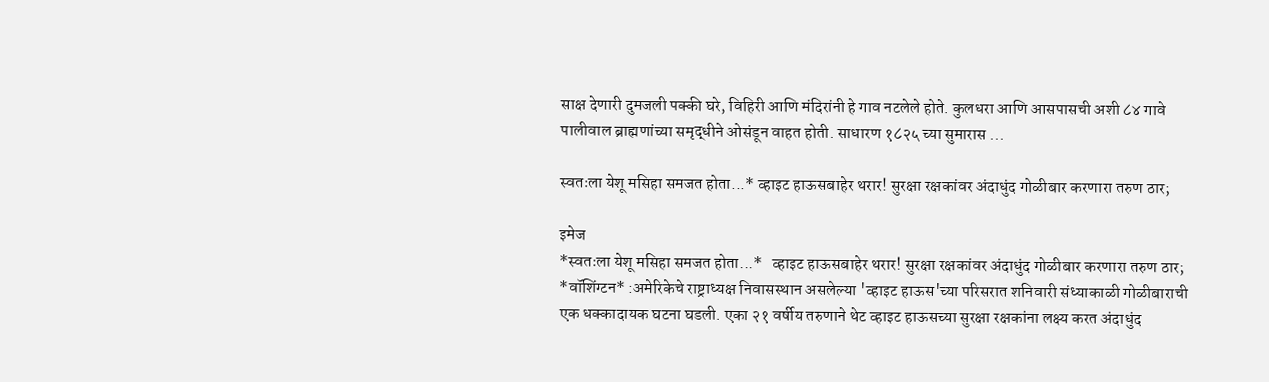साक्ष देणारी दुमजली पक्की घरे, विहिरी आणि मंदिरांनी हे गाव नटलेले होते. कुलधरा आणि आसपासची अशी ८४ गावे पालीवाल ब्राह्मणांच्या समृद्धीने ओसंडून वाहत होती. साधारण १८२५ च्या सुमारास ...

स्वतःला येशू मसिहा समजत होता...* व्हाइट हाऊसबाहेर थरार! सुरक्षा रक्षकांवर अंदाधुंद गोळीबार करणारा तरुण ठार;

इमेज
*स्वतःला येशू मसिहा समजत होता...*   व्हाइट हाऊसबाहेर थरार! सुरक्षा रक्षकांवर अंदाधुंद गोळीबार करणारा तरुण ठार;   *वॉशिंग्टन* :अमेरिकेचे राष्ट्राध्यक्ष निवासस्थान असलेल्या 'व्हाइट हाऊस'च्या परिसरात शनिवारी संध्याकाळी गोळीबाराची एक धक्कादायक घटना घडली. एका २१ वर्षीय तरुणाने थेट व्हाइट हाऊसच्या सुरक्षा रक्षकांना लक्ष्य करत अंदाधुंद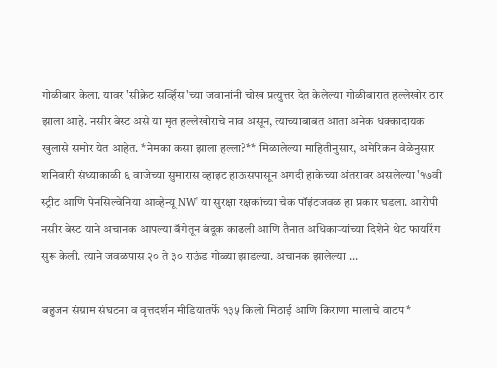गोळीबार केला. यावर 'सीक्रेट सर्व्हिस'च्या जवानांनी चोख प्रत्युत्तर देत केलेल्या गोळीबारात हल्लेखोर ठार झाला आहे. नसीर बेस्ट असे या मृत हल्लेखोराचे नाव असून, त्याच्याबाबत आता अनेक धक्कादायक खुलासे समोर येत आहेत. *नेमका कसा झाला हल्ला?** मिळालेल्या माहितीनुसार, अमेरिकन वेळेनुसार शनिवारी संध्याकाळी ६ वाजेच्या सुमारास व्हाइट हाऊसपासून अगदी हाकेच्या अंतरावर असलेल्या '१७वी स्ट्रीट आणि पेनसिल्वेनिया आव्हेन्यू NW' या सुरक्षा रक्षकांच्या चेक पॉइंटजवळ हा प्रकार घडला. आरोपी नसीर बेस्ट याने अचानक आपल्या बॅगेतून बंदूक काढली आणि तैनात अधिकाऱ्यांच्या दिशेने थेट फायरिंग सुरू केली. त्याने जवळपास २० ते ३० राऊंड गोळ्या झाडल्या. अचानक झालेल्या ...

बहुजन संग्राम संघटना व वृत्तदर्शन मीडियातर्फे १३५ किलो मिठाई आणि किराणा मालाचे वाटप*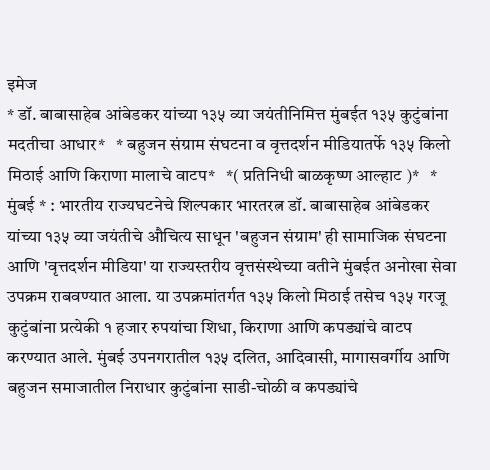इमेज
* डॉ. बाबासाहेब आंबेडकर यांच्या १३५ व्या जयंतीनिमित्त मुंबईत १३५ कुटुंबांना मदतीचा आधार*   * बहुजन संग्राम संघटना व वृत्तदर्शन मीडियातर्फे १३५ किलो मिठाई आणि किराणा मालाचे वाटप*   *( प्रतिनिधी बाळकृष्ण आल्हाट )*   * मुंबई * : भारतीय राज्यघटनेचे शिल्पकार भारतरत्न डॉ. बाबासाहेब आंबेडकर यांच्या १३५ व्या जयंतीचे औचित्य साधून 'बहुजन संग्राम' ही सामाजिक संघटना आणि 'वृत्तदर्शन मीडिया' या राज्यस्तरीय वृत्तसंस्थेच्या वतीने मुंबईत अनोखा सेवा उपक्रम राबवण्यात आला. या उपक्रमांतर्गत १३५ किलो मिठाई तसेच १३५ गरजू कुटुंबांना प्रत्येकी १ हजार रुपयांचा शिधा, किराणा आणि कपड्यांचे वाटप करण्यात आले. मुंबई उपनगरातील १३५ दलित, आदिवासी, मागासवर्गीय आणि बहुजन समाजातील निराधार कुटुंबांना साडी-चोळी व कपड्यांचे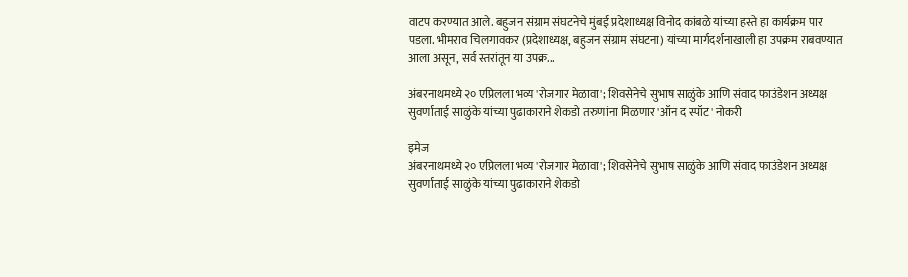वाटप करण्यात आले. बहुजन संग्राम संघटनेचे मुंबई प्रदेशाध्यक्ष विनोद कांबळे यांच्या हस्ते हा कार्यक्रम पार पडला. भीमराव चिलगावकर (प्रदेशाध्यक्ष, बहुजन संग्राम संघटना) यांच्या मार्गदर्शनाखाली हा उपक्रम राबवण्यात आला असून, सर्व स्तरांतून या उपक्र...

अंबरनाथमध्ये २० एप्रिलला भव्य 'रोजगार मेळावा'; शिवसेनेचे सुभाष साळुंके आणि संवाद फाउंडेशन अध्यक्ष सुवर्णाताई साळुंके यांच्या पुढाकाराने शेकडो तरुणांना मिळणार 'ऑन द स्पॉट' नोकरी

इमेज
अंबरनाथमध्ये २० एप्रिलला भव्य 'रोजगार मेळावा'; शिवसेनेचे सुभाष साळुंके आणि संवाद फाउंडेशन अध्यक्ष सुवर्णाताई साळुंके यांच्या पुढाकाराने शेकडो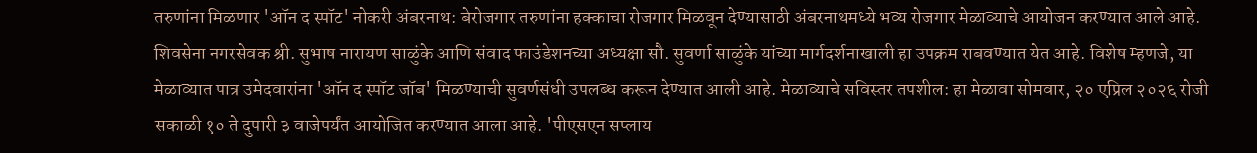तरुणांना मिळणार 'ऑन द स्पॉट' नोकरी अंबरनाथ: बेरोजगार तरुणांना हक्काचा रोजगार मिळवून देण्यासाठी अंबरनाथमध्ये भव्य रोजगार मेळाव्याचे आयोजन करण्यात आले आहे. शिवसेना नगरसेवक श्री. सुभाष नारायण साळुंके आणि संवाद फाउंडेशनच्या अध्यक्षा सौ. सुवर्णा साळुंके यांच्या मार्गदर्शनाखाली हा उपक्रम राबवण्यात येत आहे. विशेष म्हणजे, या मेळाव्यात पात्र उमेदवारांना 'ऑन द स्पॉट जॉब' मिळण्याची सुवर्णसंधी उपलब्ध करून देण्यात आली आहे. मेळाव्याचे सविस्तर तपशील: हा मेळावा सोमवार, २० एप्रिल २०२६ रोजी सकाळी १० ते दुपारी ३ वाजेपर्यंत आयोजित करण्यात आला आहे. 'पीएसएन सप्लाय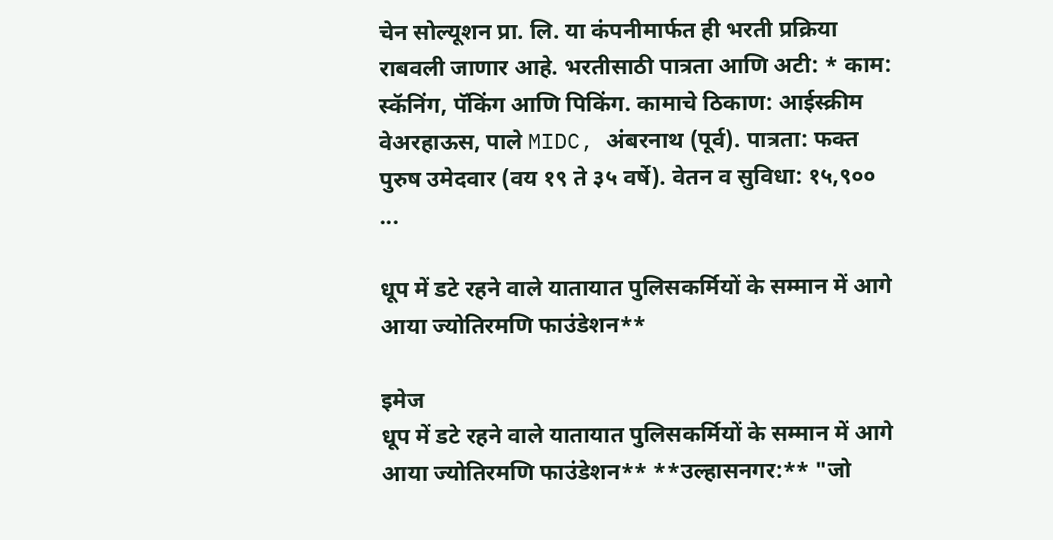चेन सोल्यूशन प्रा. लि. या कंपनीमार्फत ही भरती प्रक्रिया राबवली जाणार आहे. भरतीसाठी पात्रता आणि अटी: * काम: स्कॅनिंग, पॅकिंग आणि पिकिंग. कामाचे ठिकाण: आईस्क्रीम वेअरहाऊस, पाले MIDC, अंबरनाथ (पूर्व). पात्रता: फक्त पुरुष उमेदवार (वय १९ ते ३५ वर्षे). वेतन व सुविधा: १५,९०० ...

धूप में डटे रहने वाले यातायात पुलिसकर्मियों के सम्मान में आगे आया ज्योतिरमणि फाउंडेशन**

इमेज
धूप में डटे रहने वाले यातायात पुलिसकर्मियों के सम्मान में आगे आया ज्योतिरमणि फाउंडेशन** **उल्हासनगर:** "जो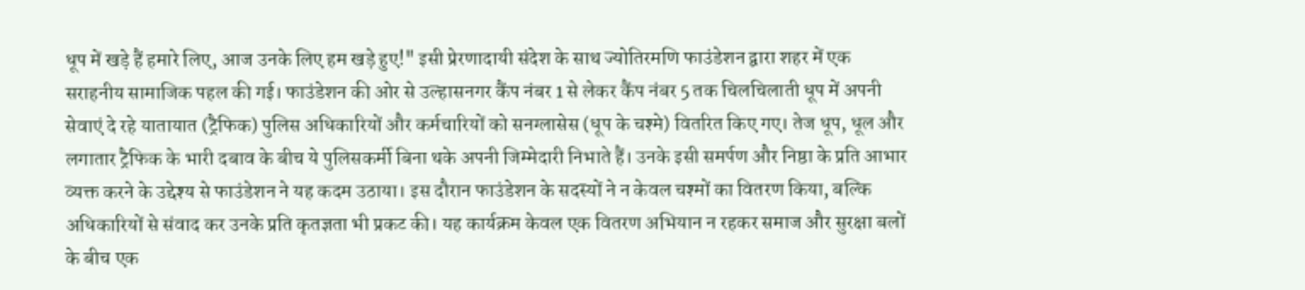धूप में खड़े हैं हमारे लिए, आज उनके लिए हम खड़े हुए!" इसी प्रेरणादायी संदेश के साथ ज्योतिरमणि फाउंडेशन द्वारा शहर में एक सराहनीय सामाजिक पहल की गई। फाउंडेशन की ओर से उल्हासनगर कैंप नंबर 1 से लेकर कैंप नंबर 5 तक चिलचिलाती धूप में अपनी सेवाएं दे रहे यातायात (ट्रैफिक) पुलिस अधिकारियों और कर्मचारियों को सनग्लासेस (धूप के चश्मे) वितरित किए गए। तेज धूप, धूल और लगातार ट्रैफिक के भारी दबाव के बीच ये पुलिसकर्मी बिना थके अपनी जिम्मेदारी निभाते हैं। उनके इसी समर्पण और निष्ठा के प्रति आभार व्यक्त करने के उद्देश्य से फाउंडेशन ने यह कदम उठाया। इस दौरान फाउंडेशन के सदस्यों ने न केवल चश्मों का वितरण किया, बल्कि अधिकारियों से संवाद कर उनके प्रति कृतज्ञता भी प्रकट की। यह कार्यक्रम केवल एक वितरण अभियान न रहकर समाज और सुरक्षा बलों के बीच एक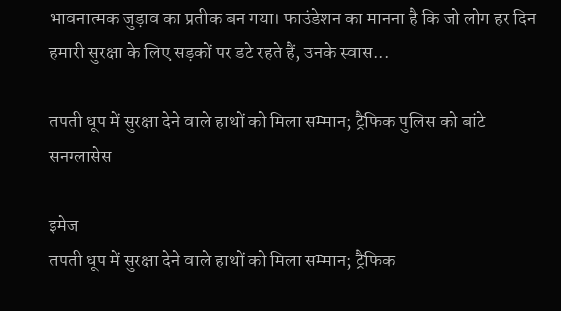भावनात्मक जुड़ाव का प्रतीक बन गया। फाउंडेशन का मानना है कि जो लोग हर दिन हमारी सुरक्षा के लिए सड़कों पर डटे रहते हैं, उनके स्वास...

तपती धूप में सुरक्षा देने वाले हाथों को मिला सम्मान; ट्रैफिक पुलिस को बांटे सनग्लासेस

इमेज
तपती धूप में सुरक्षा देने वाले हाथों को मिला सम्मान; ट्रैफिक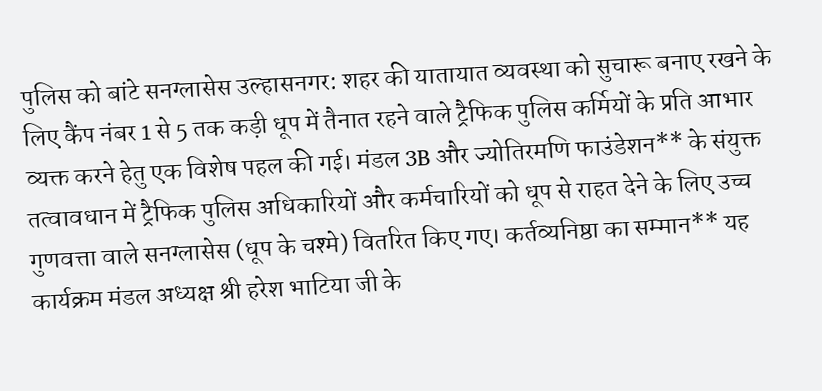पुलिस को बांटे सनग्लासेस उल्हासनगर: शहर की यातायात व्यवस्था को सुचारू बनाए रखने के लिए कैंप नंबर 1 से 5 तक कड़ी धूप में तैनात रहने वाले ट्रैफिक पुलिस कर्मियों के प्रति आभार व्यक्त करने हेतु एक विशेष पहल की गई। मंडल 3B और ज्योतिरमणि फाउंडेशन** के संयुक्त तत्वावधान में ट्रैफिक पुलिस अधिकारियों और कर्मचारियों को धूप से राहत देने के लिए उच्च गुणवत्ता वाले सनग्लासेस (धूप के चश्मे) वितरित किए गए। कर्तव्यनिष्ठा का सम्मान** यह कार्यक्रम मंडल अध्यक्ष श्री हरेश भाटिया जी के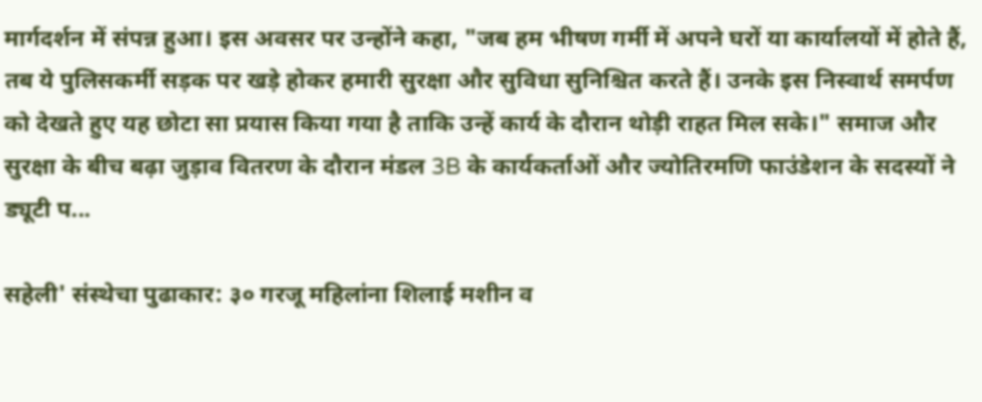मार्गदर्शन में संपन्न हुआ। इस अवसर पर उन्होंने कहा, "जब हम भीषण गर्मी में अपने घरों या कार्यालयों में होते हैं, तब ये पुलिसकर्मी सड़क पर खड़े होकर हमारी सुरक्षा और सुविधा सुनिश्चित करते हैं। उनके इस निस्वार्थ समर्पण को देखते हुए यह छोटा सा प्रयास किया गया है ताकि उन्हें कार्य के दौरान थोड़ी राहत मिल सके।" समाज और सुरक्षा के बीच बढ़ा जुड़ाव वितरण के दौरान मंडल 3B के कार्यकर्ताओं और ज्योतिरमणि फाउंडेशन के सदस्यों ने ड्यूटी प...

सहेली' संस्थेचा पुढाकार: ३० गरजू महिलांना शिलाई मशीन व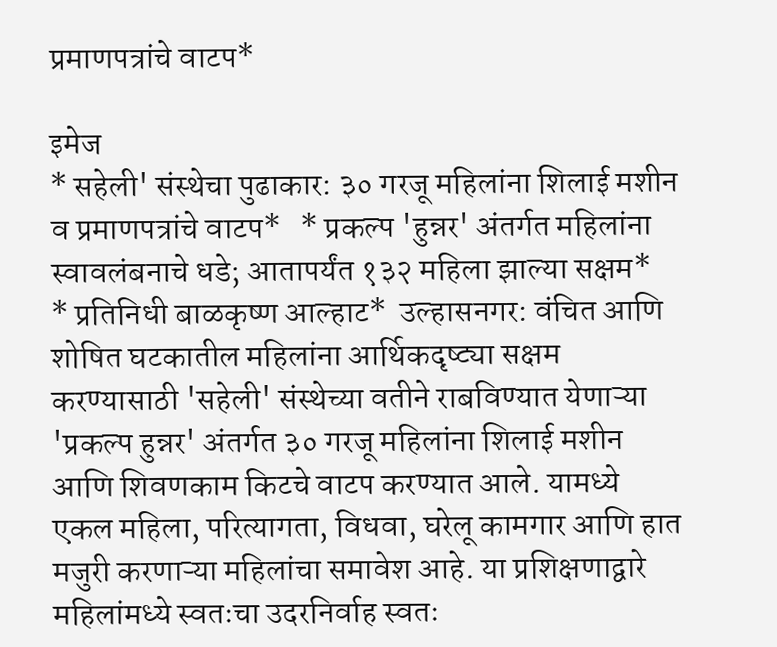प्रमाणपत्रांचे वाटप*

इमेज
* सहेली' संस्थेचा पुढाकार: ३० गरजू महिलांना शिलाई मशीन व प्रमाणपत्रांचे वाटप*   * प्रकल्प 'हुन्नर' अंतर्गत महिलांना स्वावलंबनाचे धडे; आतापर्यंत १३२ महिला झाल्या सक्षम*   * प्रतिनिधी बाळकृष्ण आल्हाट*  उल्हासनगर: वंचित आणि शोषित घटकातील महिलांना आर्थिकदृष्ट्या सक्षम करण्यासाठी 'सहेली' संस्थेच्या वतीने राबविण्यात येणाऱ्या 'प्रकल्प हुन्नर' अंतर्गत ३० गरजू महिलांना शिलाई मशीन आणि शिवणकाम किटचे वाटप करण्यात आले. यामध्ये एकल महिला, परित्यागता, विधवा, घरेलू कामगार आणि हात मजुरी करणाऱ्या महिलांचा समावेश आहे. या प्रशिक्षणाद्वारे महिलांमध्ये स्वतःचा उदरनिर्वाह स्वतः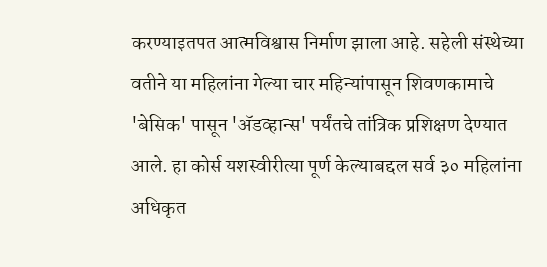करण्याइतपत आत्मविश्वास निर्माण झाला आहे. सहेली संस्थेच्या वतीने या महिलांना गेल्या चार महिन्यांपासून शिवणकामाचे 'बेसिक' पासून 'अ‍ॅडव्हान्स' पर्यंतचे तांत्रिक प्रशिक्षण देण्यात आले. हा कोर्स यशस्वीरीत्या पूर्ण केल्याबद्दल सर्व ३० महिलांना अधिकृत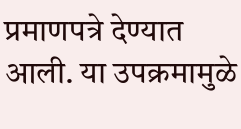प्रमाणपत्रे देण्यात आली. या उपक्रमामुळे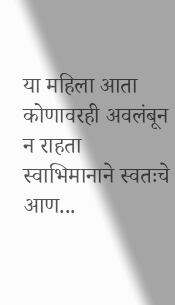या महिला आता कोणावरही अवलंबून न राहता स्वाभिमानाने स्वतःचे आण...